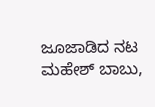ಜೂಜಾಡಿದ ನಟ ಮಹೇಶ್ ಬಾಬು,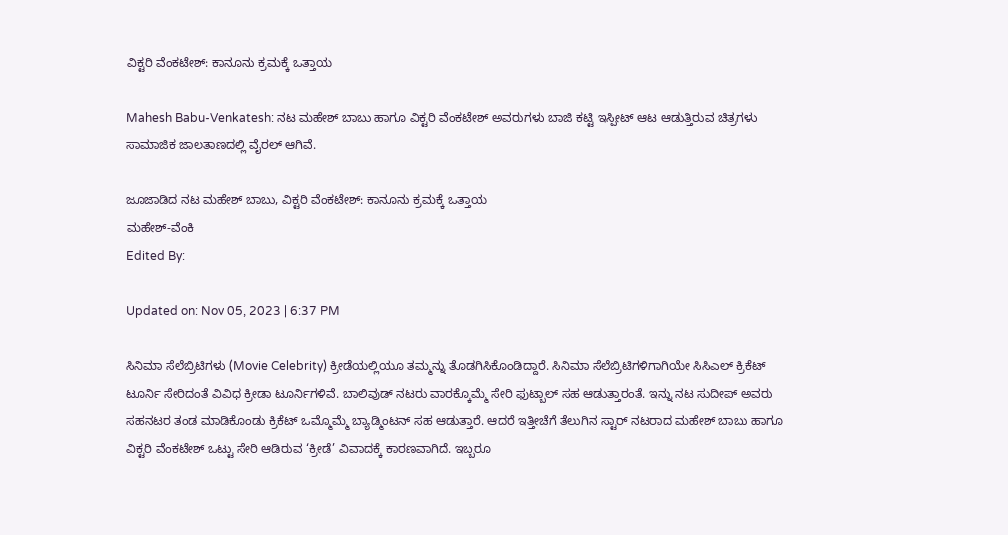ವಿಕ್ಟರಿ ವೆಂಕಟೇಶ್: ಕಾನೂನು ಕ್ರಮಕ್ಕೆ ಒತ್ತಾಯ

Mahesh Babu-Venkatesh: ನಟ ಮಹೇಶ್ ಬಾಬು ಹಾಗೂ ವಿಕ್ಟರಿ ವೆಂಕಟೇಶ್ ಅವರುಗಳು ಬಾಜಿ ಕಟ್ಟಿ ಇಸ್ಪೀಟ್ ಆಟ ಆಡುತ್ತಿರುವ ಚಿತ್ರಗಳು ಸಾಮಾಜಿಕ ಜಾಲತಾಣದಲ್ಲಿ ವೈರಲ್ ಆಗಿವೆ.

ಜೂಜಾಡಿದ ನಟ ಮಹೇಶ್ ಬಾಬು, ವಿಕ್ಟರಿ ವೆಂಕಟೇಶ್: ಕಾನೂನು ಕ್ರಮಕ್ಕೆ ಒತ್ತಾಯ
ಮಹೇಶ್-ವೆಂಕಿ
Edited By:

Updated on: Nov 05, 2023 | 6:37 PM

ಸಿನಿಮಾ ಸೆಲೆಬ್ರಿಟಿಗಳು (Movie Celebrity) ಕ್ರೀಡೆಯಲ್ಲಿಯೂ ತಮ್ಮನ್ನು ತೊಡಗಿಸಿಕೊಂಡಿದ್ದಾರೆ. ಸಿನಿಮಾ ಸೆಲೆಬ್ರಿಟಿಗಳಿಗಾಗಿಯೇ ಸಿಸಿಎಲ್ ಕ್ರಿಕೆಟ್ ಟೂರ್ನಿ ಸೇರಿದಂತೆ ವಿವಿಧ ಕ್ರೀಡಾ ಟೂರ್ನಿಗಳಿವೆ. ಬಾಲಿವುಡ್ ನಟರು ವಾರಕ್ಕೊಮ್ಮೆ ಸೇರಿ ಫುಟ್ಬಾಲ್ ಸಹ ಆಡುತ್ತಾರಂತೆ. ಇನ್ನು ನಟ ಸುದೀಪ್ ಅವರು ಸಹನಟರ ತಂಡ ಮಾಡಿಕೊಂಡು ಕ್ರಿಕೆಟ್ ಒಮ್ಮೊಮ್ಮೆ ಬ್ಯಾಡ್ಮಿಂಟನ್ ಸಹ ಆಡುತ್ತಾರೆ. ಆದರೆ ಇತ್ತೀಚೆಗೆ ತೆಲುಗಿನ ಸ್ಟಾರ್ ನಟರಾದ ಮಹೇಶ್ ಬಾಬು ಹಾಗೂ ವಿಕ್ಟರಿ ವೆಂಕಟೇಶ್ ಒಟ್ಟು ಸೇರಿ ಆಡಿರುವ ‘ಕ್ರೀಡೆ’ ವಿವಾದಕ್ಕೆ ಕಾರಣವಾಗಿದೆ. ಇಬ್ಬರೂ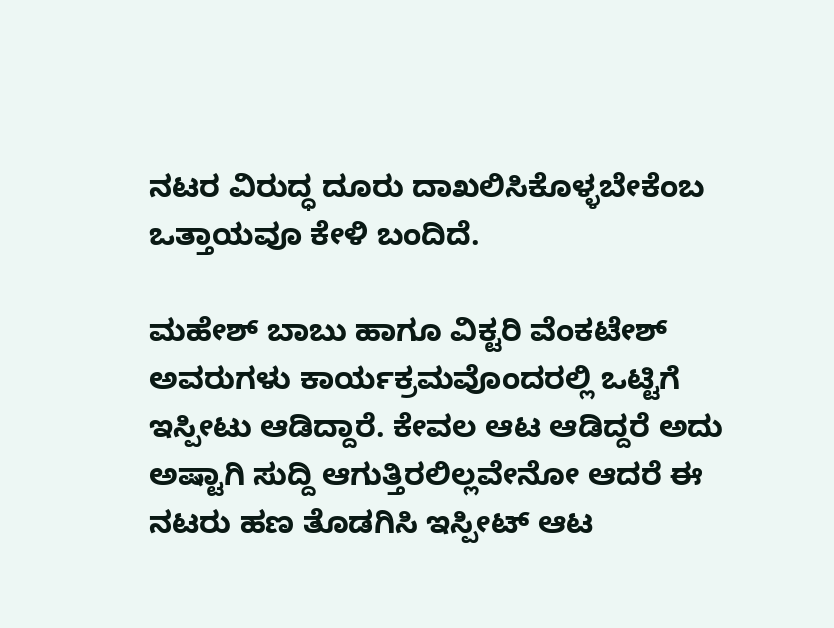ನಟರ ವಿರುದ್ಧ ದೂರು ದಾಖಲಿಸಿಕೊಳ್ಳಬೇಕೆಂಬ ಒತ್ತಾಯವೂ ಕೇಳಿ ಬಂದಿದೆ.

ಮಹೇಶ್ ಬಾಬು ಹಾಗೂ ವಿಕ್ಟರಿ ವೆಂಕಟೇಶ್ ಅವರುಗಳು ಕಾರ್ಯಕ್ರಮವೊಂದರಲ್ಲಿ ಒಟ್ಟಿಗೆ ಇಸ್ಪೀಟು ಆಡಿದ್ದಾರೆ. ಕೇವಲ ಆಟ ಆಡಿದ್ದರೆ ಅದು ಅಷ್ಟಾಗಿ ಸುದ್ದಿ ಆಗುತ್ತಿರಲಿಲ್ಲವೇನೋ ಆದರೆ ಈ ನಟರು ಹಣ ತೊಡಗಿಸಿ ಇಸ್ಪೀಟ್ ಆಟ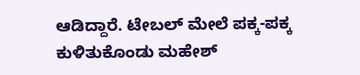ಆಡಿದ್ದಾರೆ. ಟೇಬಲ್ ಮೇಲೆ ಪಕ್ಕ-ಪಕ್ಕ ಕುಳಿತುಕೊಂಡು ಮಹೇಶ್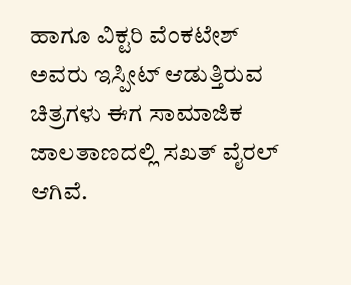ಹಾಗೂ ವಿಕ್ಟರಿ ವೆಂಕಟೇಶ್ ಅವರು ಇಸ್ಪೀಟ್ ಆಡುತ್ತಿರುವ ಚಿತ್ರಗಳು ಈಗ ಸಾಮಾಜಿಕ ಜಾಲತಾಣದಲ್ಲಿ ಸಖತ್ ವೈರಲ್ ಆಗಿವೆ.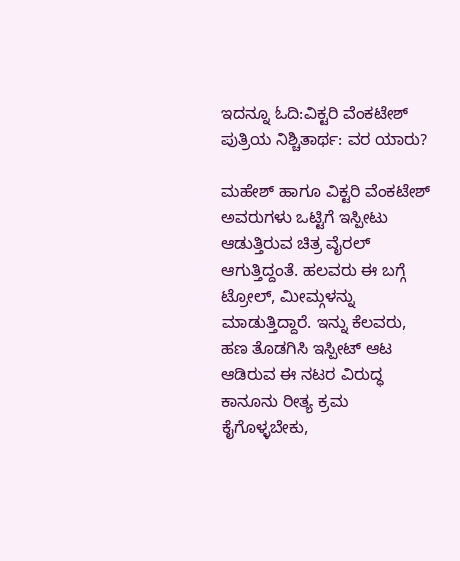ಇದನ್ನೂ ಓದಿ:ವಿಕ್ಟರಿ ವೆಂಕಟೇಶ್ ಪುತ್ರಿಯ ನಿಶ್ಚಿತಾರ್ಥ: ವರ ಯಾರು?

ಮಹೇಶ್ ಹಾಗೂ ವಿಕ್ಟರಿ ವೆಂಕಟೇಶ್ ಅವರುಗಳು ಒಟ್ಟಿಗೆ ಇಸ್ಪೀಟು ಆಡುತ್ತಿರುವ ಚಿತ್ರ ವೈರಲ್ ಆಗುತ್ತಿದ್ದಂತೆ. ಹಲವರು ಈ ಬಗ್ಗೆ ಟ್ರೋಲ್, ಮೀಮ್ಗಳನ್ನು ಮಾಡುತ್ತಿದ್ದಾರೆ. ಇನ್ನು ಕೆಲವರು, ಹಣ ತೊಡಗಿಸಿ ಇಸ್ಪೀಟ್ ಆಟ ಆಡಿರುವ ಈ ನಟರ ವಿರುದ್ಧ ಕಾನೂನು ರೀತ್ಯ ಕ್ರಮ ಕೈಗೊಳ್ಳಬೇಕು,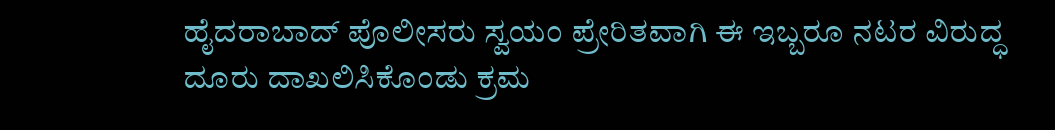ಹೈದರಾಬಾದ್ ಪೊಲೀಸರು ಸ್ವಯಂ ಪ್ರೇರಿತವಾಗಿ ಈ ಇಬ್ಬರೂ ನಟರ ವಿರುದ್ಧ ದೂರು ದಾಖಲಿಸಿಕೊಂಡು ಕ್ರಮ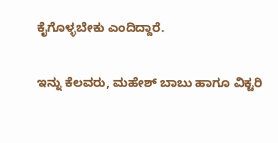ಕೈಗೊಳ್ಳಬೇಕು ಎಂದಿದ್ದಾರೆ.

ಇನ್ನು ಕೆಲವರು, ಮಹೇಶ್ ಬಾಬು ಹಾಗೂ ವಿಕ್ಟರಿ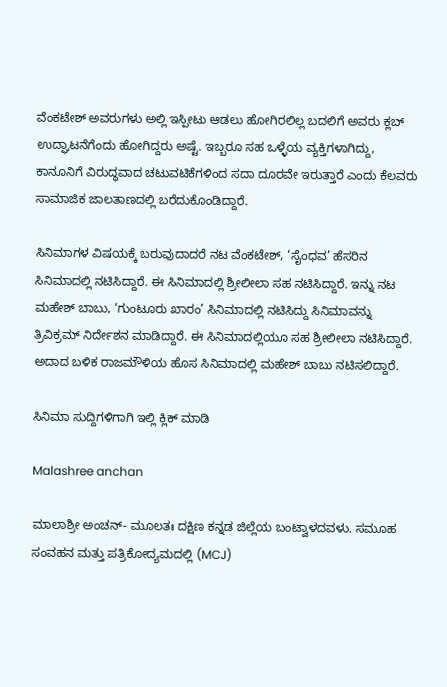ವೆಂಕಟೇಶ್ ಅವರುಗಳು ಅಲ್ಲಿ ಇಸ್ಪೀಟು ಆಡಲು ಹೋಗಿರಲಿಲ್ಲ ಬದಲಿಗೆ ಅವರು ಕ್ಲಬ್ ಉದ್ಘಾಟನೆಗೆಂದು ಹೋಗಿದ್ದರು ಅಷ್ಟೆ. ಇಬ್ಬರೂ ಸಹ ಒಳ್ಳೆಯ ವ್ಯಕ್ತಿಗಳಾಗಿದ್ದು, ಕಾನೂನಿಗೆ ವಿರುದ್ಧವಾದ ಚಟುವಟಿಕೆಗಳಿಂದ ಸದಾ ದೂರವೇ ಇರುತ್ತಾರೆ ಎಂದು ಕೆಲವರು ಸಾಮಾಜಿಕ ಜಾಲತಾಣದಲ್ಲಿ ಬರೆದುಕೊಂಡಿದ್ದಾರೆ.

ಸಿನಿಮಾಗಳ ವಿಷಯಕ್ಕೆ ಬರುವುದಾದರೆ ನಟ ವೆಂಕಟೇಶ್, ‘ಸೈಂಧವ’ ಹೆಸರಿನ ಸಿನಿಮಾದಲ್ಲಿ ನಟಿಸಿದ್ದಾರೆ. ಈ ಸಿನಿಮಾದಲ್ಲಿ ಶ್ರೀಲೀಲಾ ಸಹ ನಟಿಸಿದ್ದಾರೆ. ಇನ್ನು ನಟ ಮಹೇಶ್ ಬಾಬು, ‘ಗುಂಟೂರು ಖಾರಂ’ ಸಿನಿಮಾದಲ್ಲಿ ನಟಿಸಿದ್ದು ಸಿನಿಮಾವನ್ನು ತ್ರಿವಿಕ್ರಮ್ ನಿರ್ದೇಶನ ಮಾಡಿದ್ದಾರೆ. ಈ ಸಿನಿಮಾದಲ್ಲಿಯೂ ಸಹ ಶ್ರೀಲೀಲಾ ನಟಿಸಿದ್ದಾರೆ. ಅದಾದ ಬಳಿಕ ರಾಜಮೌಳಿಯ ಹೊಸ ಸಿನಿಮಾದಲ್ಲಿ ಮಹೇಶ್ ಬಾಬು ನಟಿಸಲಿದ್ದಾರೆ.

ಸಿನಿಮಾ ಸುದ್ದಿಗಳಿಗಾಗಿ ಇಲ್ಲಿ ಕ್ಲಿಕ್ ಮಾಡಿ

Malashree anchan

ಮಾಲಾಶ್ರೀ ಅಂಚನ್- ಮೂಲತಃ ದಕ್ಷಿಣ ಕನ್ನಡ ಜಿಲ್ಲೆಯ ಬಂಟ್ವಾಳದವಳು. ಸಮೂಹ ಸಂವಹನ ಮತ್ತು ಪತ್ರಿಕೋದ್ಯಮದಲ್ಲಿ (MCJ)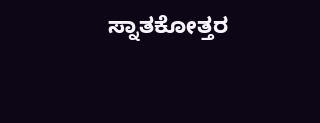ಸ್ನಾತಕೋತ್ತರ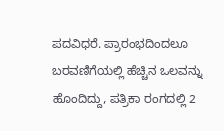ಪದವಿಧರೆ. ಪ್ರಾರಂಭದಿಂದಲೂ ಬರವಣಿಗೆಯಲ್ಲಿ ಹೆಚ್ಚಿನ ಒಲವನ್ನು ಹೊಂದಿದ್ದು, ಪತ್ರಿಕಾ ರಂಗದಲ್ಲಿ 2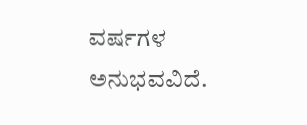ವರ್ಷಗಳ ಅನುಭವವಿದೆ.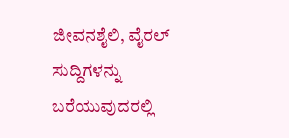ಜೀವನಶೈಲಿ, ವೈರಲ್ ಸುದ್ದಿಗಳನ್ನು ಬರೆಯುವುದರಲ್ಲಿ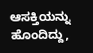ಆಸಕ್ತಿಯನ್ನು ಹೊಂದಿದ್ದು,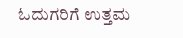ಓದುಗರಿಗೆ ಉತ್ತಮ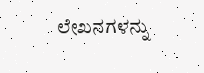ಲೇಖನಗಳನ್ನು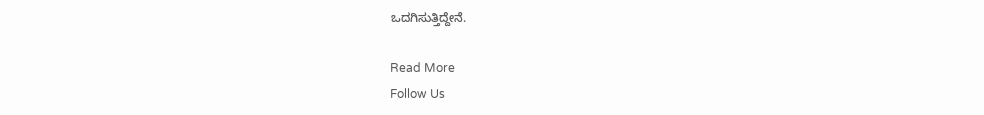ಒದಗಿಸುತ್ತಿದ್ದೇನೆ.

Read More
Follow Us